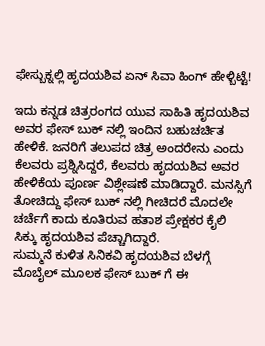ಫೇಸ್ಬುಕ್ನಲ್ಲಿ ಹೃದಯಶಿವ ಏನ್ ಸಿವಾ ಹಿಂಗ್ ಹೇಳ್ಬಿಟ್ಟೆ!

ಇದು ಕನ್ನಡ ಚಿತ್ರರಂಗದ ಯುವ ಸಾಹಿತಿ ಹೃದಯಶಿವ ಅವರ ಫೇಸ್ ಬುಕ್ ನಲ್ಲಿ ಇಂದಿನ ಬಹುಚರ್ಚಿತ ಹೇಳಿಕೆ. ಜನರಿಗೆ ತಲುಪದ ಚಿತ್ರ ಅಂದರೇನು ಎಂದು ಕೆಲವರು ಪ್ರಶ್ನಿಸಿದ್ದರೆ, ಕೆಲವರು ಹೃದಯಶಿವ ಅವರ ಹೇಳಿಕೆಯ ಪೂರ್ಣ ವಿಶ್ಲೇಷಣೆ ಮಾಡಿದ್ದಾರೆ. ಮನಸ್ಸಿಗೆ ತೋಚಿದ್ದು ಫೇಸ್ ಬುಕ್ ನಲ್ಲಿ ಗೀಚಿದರೆ ಮೊದಲೇ ಚರ್ಚೆಗೆ ಕಾದು ಕೂತಿರುವ ಹತಾಶ ಪ್ರೇಕ್ಷಕರ ಕೈಲಿ ಸಿಕ್ಕು ಹೃದಯಶಿವ ಪೆಚ್ಚಾಗಿದ್ದಾರೆ.
ಸುಮ್ಮನೆ ಕುಳಿತ ಸಿನಿಕವಿ ಹೃದಯಶಿವ ಬೆಳಗ್ಗೆ ಮೊಬೈಲ್ ಮೂಲಕ ಫೇಸ್ ಬುಕ್ ಗೆ ಈ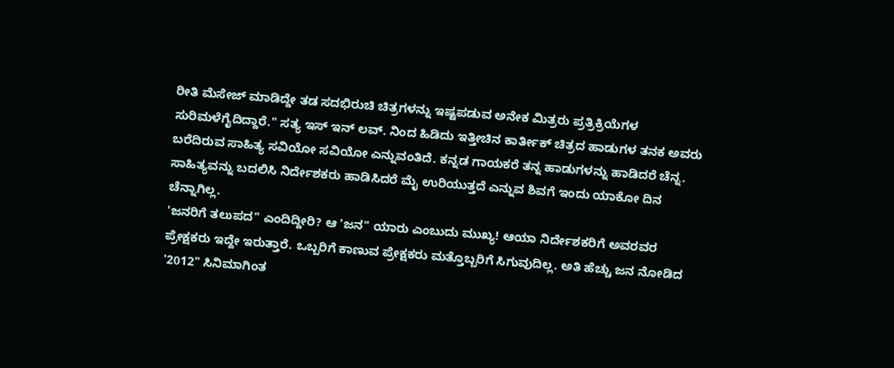ರೀತಿ ಮೆಸೇಜ್ ಮಾಡಿದ್ದೇ ತಡ ಸದಭಿರುಚಿ ಚಿತ್ರಗಳನ್ನು ಇಷ್ಟಪಡುವ ಅನೇಕ ಮಿತ್ರರು ಪ್ರತ್ರಿಕ್ರಿಯೆಗಳ ಸುರಿಮಳೆಗೈದಿದ್ದಾರೆ." ಸತ್ಯ ಇಸ್ ಇನ್ ಲವ್. ನಿಂದ ಹಿಡಿದು ಇತ್ತೀಚಿನ ಕಾರ್ತೀಕ್ ಚಿತ್ರದ ಹಾಡುಗಳ ತನಕ ಅವರು ಬರೆದಿರುವ ಸಾಹಿತ್ಯ ಸವಿಯೋ ಸವಿಯೋ ಎನ್ನುವಂತಿದೆ. ಕನ್ನಡ ಗಾಯಕರೆ ತನ್ನ ಹಾಡುಗಳನ್ನು ಹಾಡಿದರೆ ಚೆನ್ನ. ಸಾಹಿತ್ಯವನ್ನು ಬದಲಿಸಿ ನಿರ್ದೇಶಕರು ಹಾಡಿಸಿದರೆ ಮೈ ಉರಿಯುತ್ತದೆ ಎನ್ನುವ ಶಿವಗೆ ಇಂದು ಯಾಕೋ ದಿನ ಚೆನ್ನಾಗಿಲ್ಲ.
'ಜನರಿಗೆ ತಲುಪದ" ಎಂದಿದ್ದೀರಿ? ಆ 'ಜನ" ಯಾರು ಎಂಬುದು ಮುಖ್ಯ! ಆಯಾ ನಿರ್ದೇಶಕರಿಗೆ ಅವರವರ ಪ್ರೇಕ್ಷಕರು ಇದ್ದೇ ಇರುತ್ತಾರೆ. ಒಬ್ಬರಿಗೆ ಕಾಣುವ ಪ್ರೇಕ್ಷಕರು ಮತ್ತೊಬ್ಬರಿಗೆ ಸಿಗುವುದಿಲ್ಲ. ಅತಿ ಹೆಚ್ಚು ಜನ ನೋಡಿದ '2012" ಸಿನಿಮಾಗಿಂತ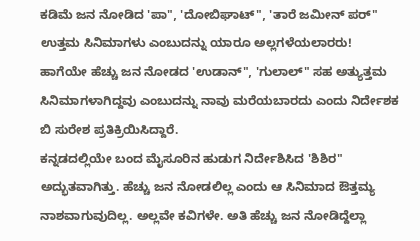ಕಡಿಮೆ ಜನ ನೋಡಿದ 'ಪಾ", 'ದೋಬಿಘಾಟ್", 'ತಾರೆ ಜಮೀನ್ ಪರ್" ಉತ್ತಮ ಸಿನಿಮಾಗಳು ಎಂಬುದನ್ನು ಯಾರೂ ಅಲ್ಲಗಳೆಯಲಾರರು! ಹಾಗೆಯೇ ಹೆಚ್ಚು ಜನ ನೋಡದ 'ಉಡಾನ್", 'ಗುಲಾಲ್" ಸಹ ಅತ್ಯುತ್ತಮ ಸಿನಿಮಾಗಳಾಗಿದ್ದವು ಎಂಬುದನ್ನು ನಾವು ಮರೆಯಬಾರದು ಎಂದು ನಿರ್ದೇಶಕ ಬಿ ಸುರೇಶ ಪ್ರತಿಕ್ರಿಯಿಸಿದ್ದಾರೆ.
ಕನ್ನಡದಲ್ಲಿಯೇ ಬಂದ ಮೈಸೂರಿನ ಹುಡುಗ ನಿರ್ದೇಶಿಸಿದ 'ಶಿಶಿರ" ಅದ್ಭುತವಾಗಿತ್ತು. ಹೆಚ್ಚು ಜನ ನೋಡಲಿಲ್ಲ ಎಂದು ಆ ಸಿನಿಮಾದ ಔತ್ತಮ್ಯ ನಾಶವಾಗುವುದಿಲ್ಲ. ಅಲ್ಲವೇ ಕವಿಗಳೇ. ಅತಿ ಹೆಚ್ಚು ಜನ ನೋಡಿದ್ದೆಲ್ಲಾ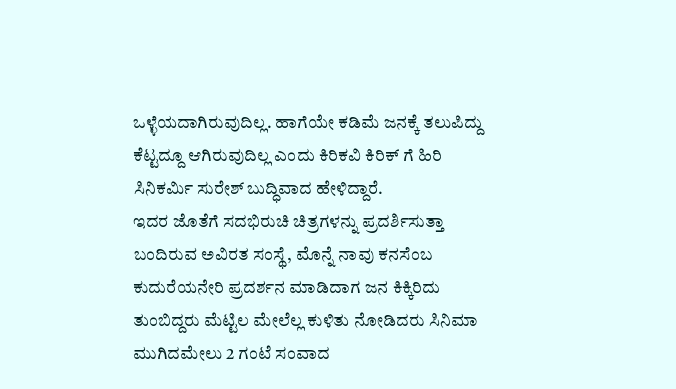ಒಳ್ಳೆಯದಾಗಿರುವುದಿಲ್ಲ. ಹಾಗೆಯೇ ಕಡಿಮೆ ಜನಕ್ಕೆ ತಲುಪಿದ್ದು ಕೆಟ್ಟದ್ದೂ ಆಗಿರುವುದಿಲ್ಲ ಎಂದು ಕಿರಿಕವಿ ಕಿರಿಕ್ ಗೆ ಹಿರಿ ಸಿನಿಕರ್ಮಿ ಸುರೇಶ್ ಬುದ್ಧಿವಾದ ಹೇಳಿದ್ದಾರೆ.
ಇದರ ಜೊತೆಗೆ ಸದಭಿರುಚಿ ಚಿತ್ರಗಳನ್ನು ಪ್ರದರ್ಶಿಸುತ್ತಾ ಬಂದಿರುವ ಅವಿರತ ಸಂಸ್ಥೆ, ಮೊನ್ನೆ ನಾವು ಕನಸೆಂಬ ಕುದುರೆಯನೇರಿ ಪ್ರದರ್ಶನ ಮಾಡಿದಾಗ ಜನ ಕಿಕ್ಕಿರಿದು ತುಂಬಿದ್ದರು ಮೆಟ್ಟಿಲ ಮೇಲೆಲ್ಲ ಕುಳಿತು ನೋಡಿದರು ಸಿನಿಮಾ ಮುಗಿದಮೇಲು 2 ಗಂಟೆ ಸಂವಾದ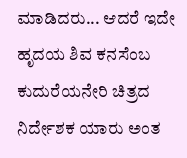ಮಾಡಿದರು... ಆದರೆ ಇದೇ ಹೃದಯ ಶಿವ ಕನಸೆಂಬ ಕುದುರೆಯನೇರಿ ಚಿತ್ರದ ನಿರ್ದೇಶಕ ಯಾರು ಅಂತ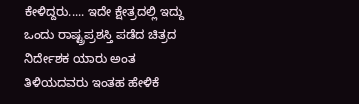ಕೇಳಿದ್ದರು..... ಇದೇ ಕ್ಷೇತ್ರದಲ್ಲಿ ಇದ್ದು ಒಂದು ರಾಷ್ಟ್ರಪ್ರಶಸ್ತಿ ಪಡೆದ ಚಿತ್ರದ ನಿರ್ದೇಶಕ ಯಾರು ಅಂತ ತಿಳಿಯದವರು ಇಂತಹ ಹೇಳಿಕೆ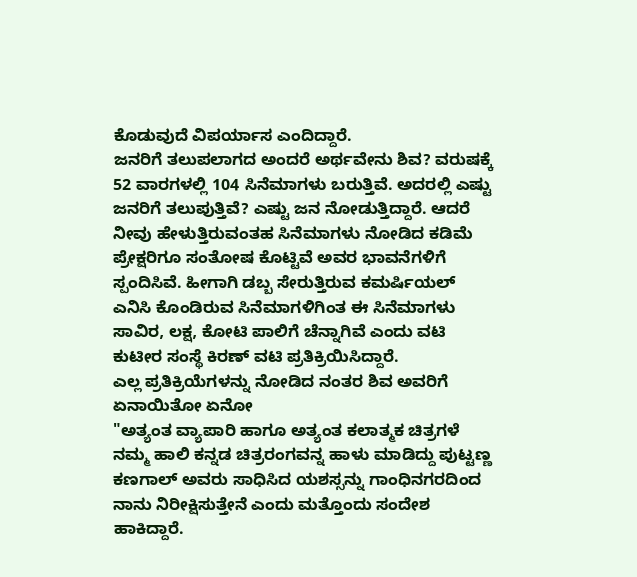ಕೊಡುವುದೆ ವಿಪರ್ಯಾಸ ಎಂದಿದ್ದಾರೆ.
ಜನರಿಗೆ ತಲುಪಲಾಗದ ಅಂದರೆ ಅರ್ಥವೇನು ಶಿವ? ವರುಷಕ್ಕೆ 52 ವಾರಗಳಲ್ಲಿ 104 ಸಿನೆಮಾಗಳು ಬರುತ್ತಿವೆ. ಅದರಲ್ಲಿ ಎಷ್ಟು ಜನರಿಗೆ ತಲುಪುತ್ತಿವೆ? ಎಷ್ಟು ಜನ ನೋಡುತ್ತಿದ್ದಾರೆ. ಆದರೆ ನೀವು ಹೇಳುತ್ತಿರುವಂತಹ ಸಿನೆಮಾಗಳು ನೋಡಿದ ಕಡಿಮೆ ಪ್ರೇಕ್ಷರಿಗೂ ಸಂತೋಷ ಕೊಟ್ಟಿವೆ ಅವರ ಭಾವನೆಗಳಿಗೆ ಸ್ಪಂದಿಸಿವೆ. ಹೀಗಾಗಿ ಡಬ್ಬ ಸೇರುತ್ತಿರುವ ಕಮರ್ಷಿಯಲ್ ಎನಿಸಿ ಕೊಂಡಿರುವ ಸಿನೆಮಾಗಳಿಗಿಂತ ಈ ಸಿನೆಮಾಗಳು ಸಾವಿರ, ಲಕ್ಷ, ಕೋಟಿ ಪಾಲಿಗೆ ಚೆನ್ನಾಗಿವೆ ಎಂದು ವಟಿ ಕುಟೀರ ಸಂಸ್ಥೆ ಕಿರಣ್ ವಟಿ ಪ್ರತಿಕ್ರಿಯಿಸಿದ್ದಾರೆ.
ಎಲ್ಲ ಪ್ರತಿಕ್ರಿಯೆಗಳನ್ನು ನೋಡಿದ ನಂತರ ಶಿವ ಅವರಿಗೆ ಏನಾಯಿತೋ ಏನೋ
"ಅತ್ಯಂತ ವ್ಯಾಪಾರಿ ಹಾಗೂ ಅತ್ಯಂತ ಕಲಾತ್ಮಕ ಚಿತ್ರಗಳೆ ನಮ್ಮ ಹಾಲಿ ಕನ್ನಡ ಚಿತ್ರರಂಗವನ್ನ ಹಾಳು ಮಾಡಿದ್ದು ಪುಟ್ಟಣ್ಣ ಕಣಗಾಲ್ ಅವರು ಸಾಧಿಸಿದ ಯಶಸ್ಸನ್ನು ಗಾಂಧಿನಗರದಿಂದ ನಾನು ನಿರೀಕ್ಷಿಸುತ್ತೇನೆ ಎಂದು ಮತ್ತೊಂದು ಸಂದೇಶ ಹಾಕಿದ್ದಾರೆ.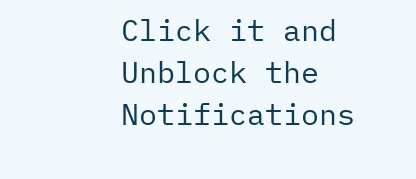Click it and Unblock the Notifications